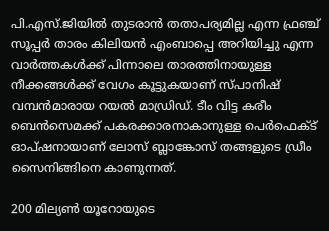പി.എസ്.ജിയില്‍ തുടരാന്‍ തതാപര്യമില്ല എന്ന ഫ്രഞ്ച് സൂപ്പര്‍ താരം കിലിയന്‍ എംബാപ്പെ അറിയിച്ചു എന്ന വാര്‍ത്തകള്‍ക്ക് പിന്നാലെ താരത്തിനായുള്ള നീക്കങ്ങള്‍ക്ക് വേഗം കൂട്ടുകയാണ് സ്പാനിഷ് വമ്പന്‍മാരായ റയല്‍ മാഡ്രിഡ്. ടീം വിട്ട കരീം ബെന്‍സെമക്ക് പകരക്കാരനാകാനുള്ള പെര്‍ഫെക്ട് ഓപ്ഷനായാണ് ലോസ് ബ്ലാങ്കോസ് തങ്ങളുടെ ഡ്രീം സൈനിങ്ങിനെ കാണുന്നത്.

200 മില്യണ്‍ യൂറോയുടെ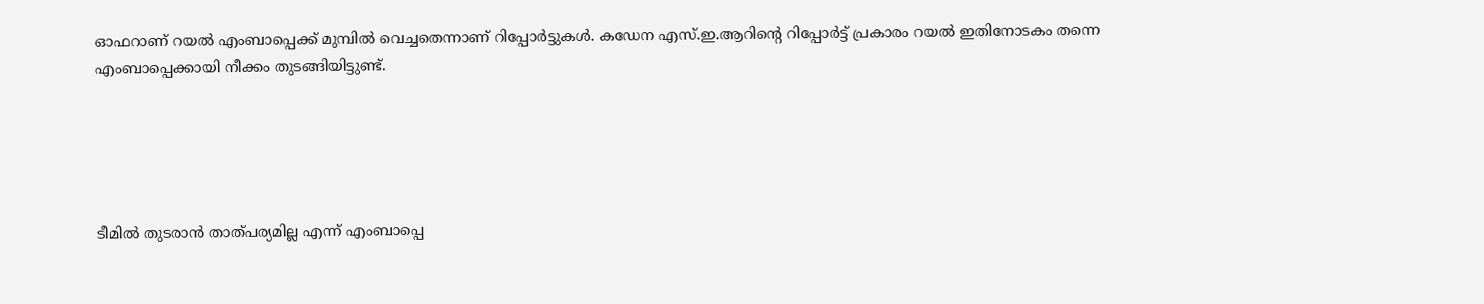ഓഫറാണ് റയല്‍ എംബാപ്പെക്ക് മുമ്പില്‍ വെച്ചതെന്നാണ് റിപ്പോര്‍ട്ടുകള്‍. കഡേന എസ്.ഇ.ആറിന്റെ റിപ്പോര്‍ട്ട് പ്രകാരം റയല്‍ ഇതിനോടകം തന്നെ എംബാപ്പെക്കായി നീക്കം തുടങ്ങിയിട്ടുണ്ട്.





ടീമില്‍ തുടരാന്‍ താത്പര്യമില്ല എന്ന് എംബാപ്പെ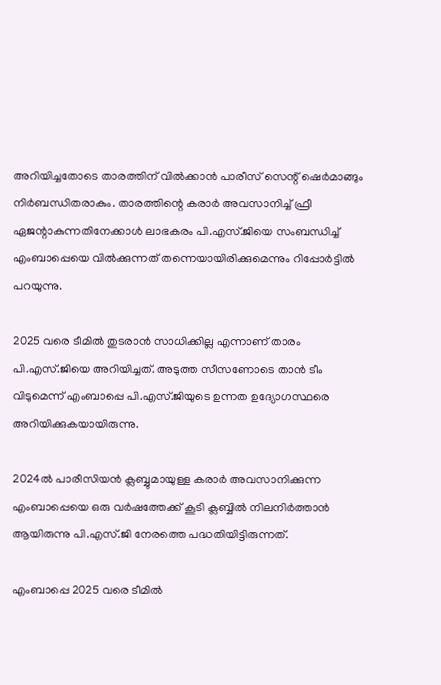അറിയിച്ചതോടെ താരത്തിന് വില്‍ക്കാന്‍ പാരീസ് സെന്റ് ഷെര്‍മാങ്ങും നിര്‍ബന്ധിതരാകും. താരത്തിന്റെ കരാര്‍ അവസാനിച്ച് ഫ്രീ ഏജന്റാകുന്നതിനേക്കാള്‍ ലാഭകരം പി.എസ്.ജിയെ സംബന്ധിച്ച് എംബാപ്പെയെ വില്‍ക്കുന്നത് തന്നെയായിരിക്കുമെന്നും റിപ്പോര്‍ട്ടില്‍ പറയുന്നു.

2025 വരെ ടീമില്‍ തുടരാന്‍ സാധിക്കില്ല എന്നാണ് താരം പി.എസ്.ജിയെ അറിയിച്ചത്. അടുത്ത സീസണോടെ താന്‍ ടീം വിടുമെന്ന് എംബാപ്പെ പി.എസ്.ജിയുടെ ഉന്നത ഉദ്യോഗസ്ഥരെ അറിയിക്കുകയായിരുന്നു.

2024ല്‍ പാരീസിയന്‍ ക്ലബ്ബുമായുള്ള കരാര്‍ അവസാനിക്കുന്ന എംബാപ്പെയെ ഒരു വര്‍ഷത്തേക്ക് കൂടി ക്ലബ്ബില്‍ നിലനിര്‍ത്താന്‍ ആയിരുന്നു പി.എസ്.ജി നേരത്തെ പദ്ധതിയിട്ടിരുന്നത്.

എംബാപ്പെ 2025 വരെ ടീമില്‍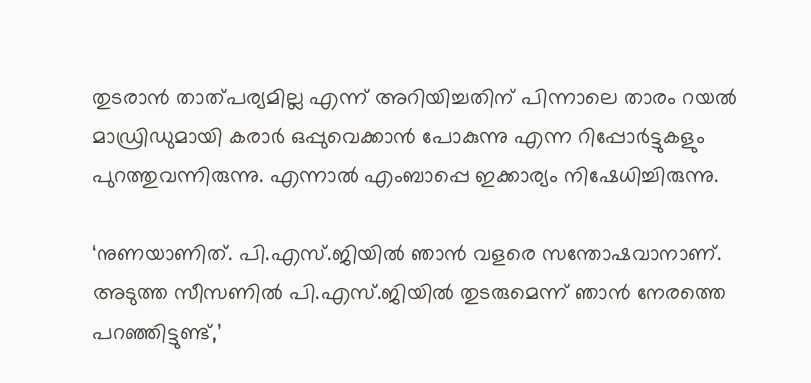തുടരാന്‍ താത്പര്യമില്ല എന്ന് അറിയിച്ചതിന് പിന്നാലെ താരം റയല്‍ മാഡ്രിഡുമായി കരാര്‍ ഒപ്പുവെക്കാന്‍ പോകുന്നു എന്ന റിപ്പോര്‍ട്ടുകളും പുറത്തുവന്നിരുന്നു. എന്നാല്‍ എംബാപ്പെ ഇക്കാര്യം നിഷേധിച്ചിരുന്നു.

‘നുണയാണിത്. പി.എസ്.ജിയില്‍ ഞാന്‍ വളരെ സന്തോഷവാനാണ്. അടുത്ത സീസണില്‍ പി.എസ്.ജിയില്‍ തുടരുമെന്ന് ഞാന്‍ നേരത്തെ പറഞ്ഞിട്ടുണ്ട്,’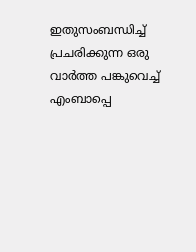ഇതുസംബന്ധിച്ച് പ്രചരിക്കുന്ന ഒരു വാര്‍ത്ത പങ്കുവെച്ച് എംബാപ്പെ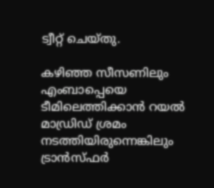ട്വീറ്റ് ചെയ്തു.

കഴിഞ്ഞ സീസണിലും എംബാപ്പെയെ ടീമിലെത്തിക്കാന്‍ റയല്‍ മാഡ്രിഡ് ശ്രമം നടത്തിയിരുന്നെങ്കിലും ട്രാന്‍സ്ഫര്‍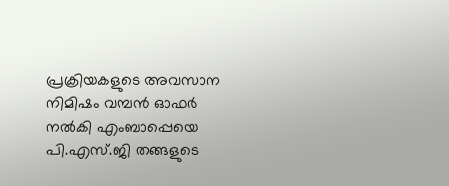പ്രക്രിയകളുടെ അവസാന നിമിഷം വമ്പന്‍ ഓഫര്‍ നല്‍കി എംബാപ്പെയെ പി.എസ്.ജി തങ്ങളുടെ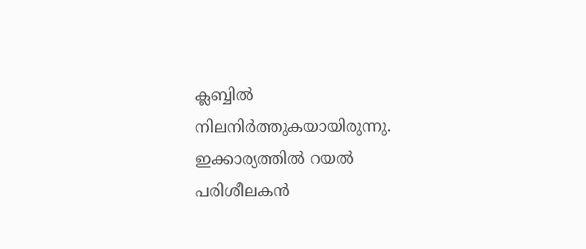ക്ലബ്ബില്‍ നിലനിര്‍ത്തുകയായിരുന്നു. ഇക്കാര്യത്തില്‍ റയല്‍ പരിശീലകന്‍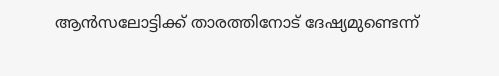ആന്‍സലോട്ടിക്ക് താരത്തിനോട് ദേഷ്യമുണ്ടെന്ന്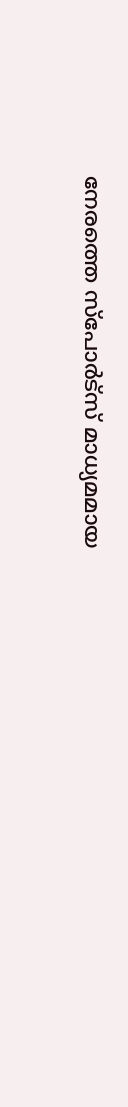നേരത്തെ സ്‌പോര്‍ട്‌സ് മാധ്യമമായ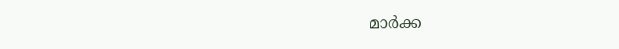മാര്‍ക്ക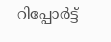റിപ്പോര്‍ട്ട്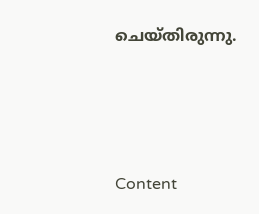ചെയ്തിരുന്നു.





Content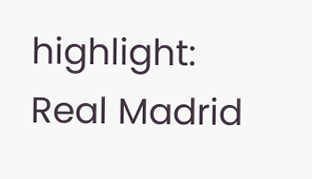highlight: Real Madrid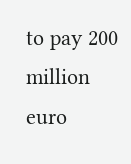to pay 200 million euro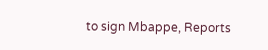to sign Mbappe, Reports